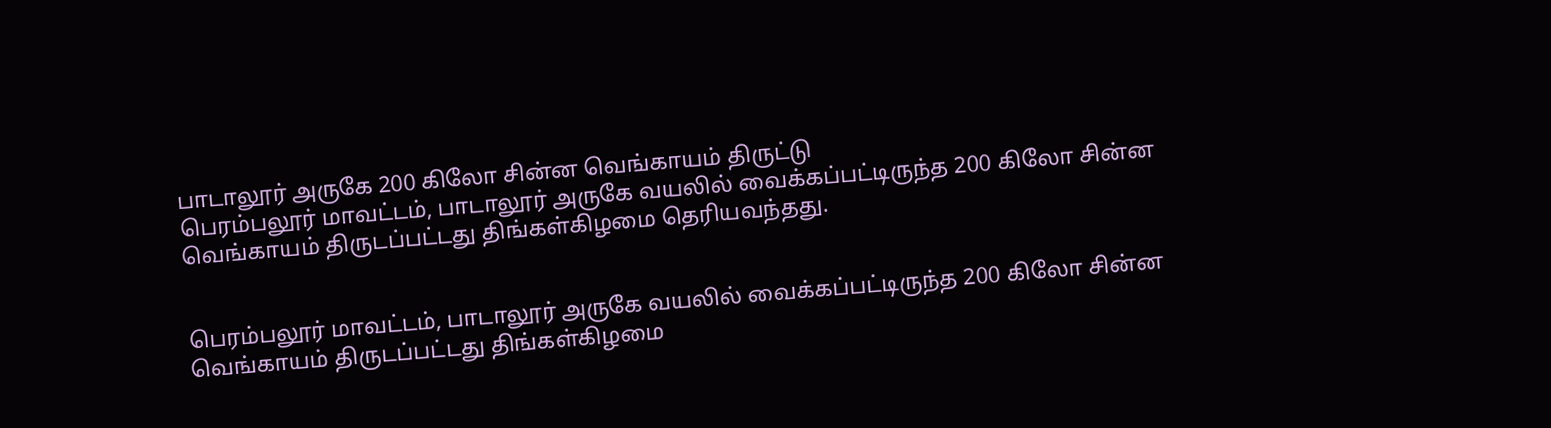பாடாலூர் அருகே 200 கிலோ சின்ன வெங்காயம் திருட்டு
பெரம்பலூர் மாவட்டம், பாடாலூர் அருகே வயலில் வைக்கப்பட்டிருந்த 200 கிலோ சின்ன வெங்காயம் திருடப்பட்டது திங்கள்கிழமை தெரியவந்தது.


பெரம்பலூர் மாவட்டம், பாடாலூர் அருகே வயலில் வைக்கப்பட்டிருந்த 200 கிலோ சின்ன வெங்காயம் திருடப்பட்டது திங்கள்கிழமை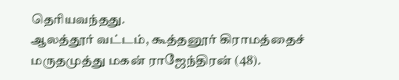தெரியவந்தது.
ஆலத்தூர் வட்டம், கூத்தனூர் கிராமத்தைச் மருதமுத்து மகன் ராஜேந்திரன் (48).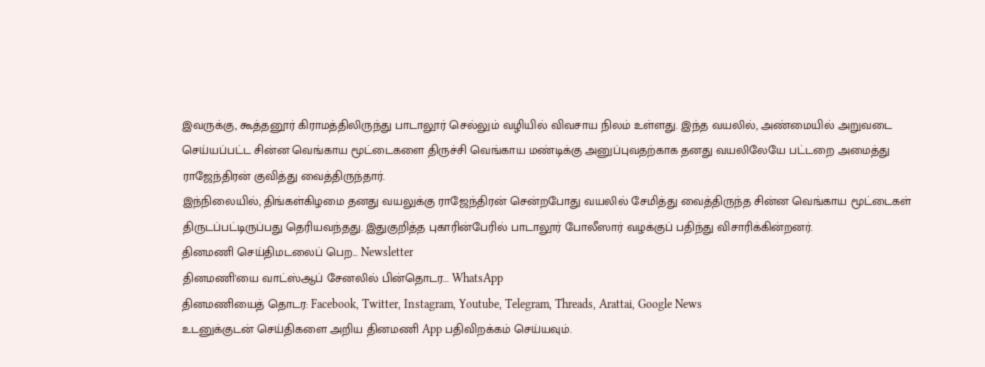இவருக்கு, கூத்தனூர் கிராமத்திலிருந்து பாடாலூர் செல்லும் வழியில் விவசாய நிலம் உள்ளது. இந்த வயலில், அண்மையில் அறுவடை செய்யப்பட்ட சின்ன வெங்காய மூட்டைகளை திருச்சி வெங்காய மண்டிக்கு அனுப்புவதற்காக தனது வயலிலேயே பட்டறை அமைத்து ராஜேந்திரன் குவித்து வைத்திருந்தார்.
இந்நிலையில், திங்கள்கிழமை தனது வயலுக்கு ராஜேந்திரன் சென்றபோது வயலில் சேமித்து வைத்திருந்த சின்ன வெங்காய மூட்டைகள் திருடப்பட்டிருப்பது தெரியவந்தது. இதுகுறித்த புகாரின்பேரில் பாடாலூர் போலீஸார் வழக்குப் பதிந்து விசாரிக்கின்றனர்.
தினமணி செய்திமடலைப் பெற... Newsletter
தினமணி'யை வாட்ஸ்ஆப் சேனலில் பின்தொடர... WhatsApp
தினமணியைத் தொடர: Facebook, Twitter, Instagram, Youtube, Telegram, Threads, Arattai, Google News
உடனுக்குடன் செய்திகளை அறிய தினமணி App பதிவிறக்கம் செய்யவும்.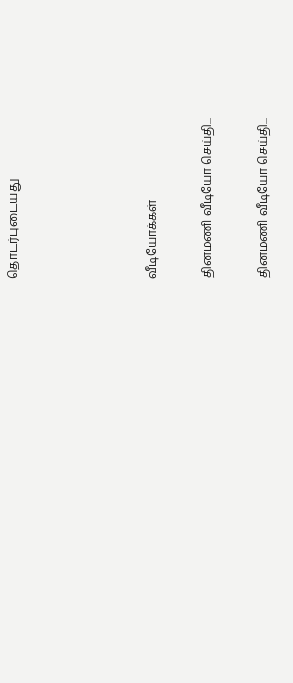தொடர்புடையது




வீடியோக்கள்

தினமணி வீடியோ செய்தி...

தினமணி வீடியோ செய்தி...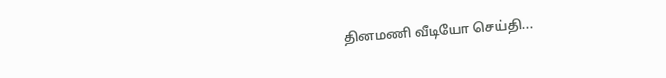தினமணி வீடியோ செய்தி...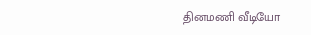தினமணி வீடியோ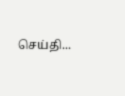செய்தி...